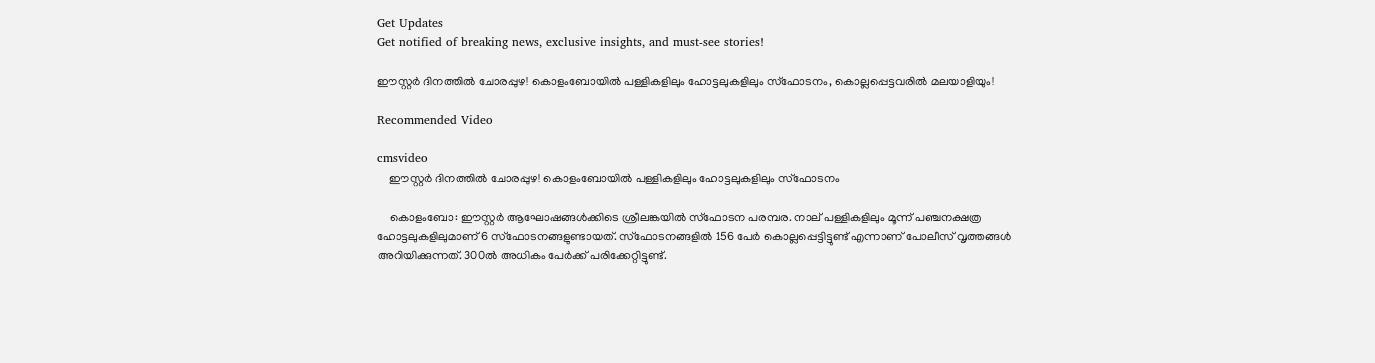Get Updates
Get notified of breaking news, exclusive insights, and must-see stories!

ഈസ്റ്റർ ദിനത്തിൽ ചോരപ്പുഴ! കൊളംബോയിൽ പള്ളികളിലും ഹോട്ടലുകളിലും സ്ഫോടനം, കൊല്ലപ്പെട്ടവരിൽ മലയാളിയും!

Recommended Video

cmsvideo
    ഈസ്റ്റർ ദിനത്തിൽ ചോരപ്പുഴ! കൊളംബോയിൽ പള്ളികളിലും ഹോട്ടലുകളിലും സ്ഫോടനം

    കൊളംബോ: ഈസ്റ്റര്‍ ആഘോഷങ്ങള്‍ക്കിടെ ശ്രീലങ്കയില്‍ സ്‌ഫോടന പരമ്പര. നാല് പള്ളികളിലും മൂന്ന് പഞ്ചനക്ഷത്ര ഹോട്ടലുകളിലുമാണ് 6 സ്‌ഫോടനങ്ങളുണ്ടായത്. സ്‌ഫോടനങ്ങളില്‍ 156 പേര്‍ കൊല്ലപ്പെട്ടിട്ടുണ്ട് എന്നാണ് പോലീസ് വൃത്തങ്ങള്‍ അറിയിക്കുന്നത്. 300ൽ അധികം പേര്‍ക്ക് പരിക്കേറ്റിട്ടുണ്ട്.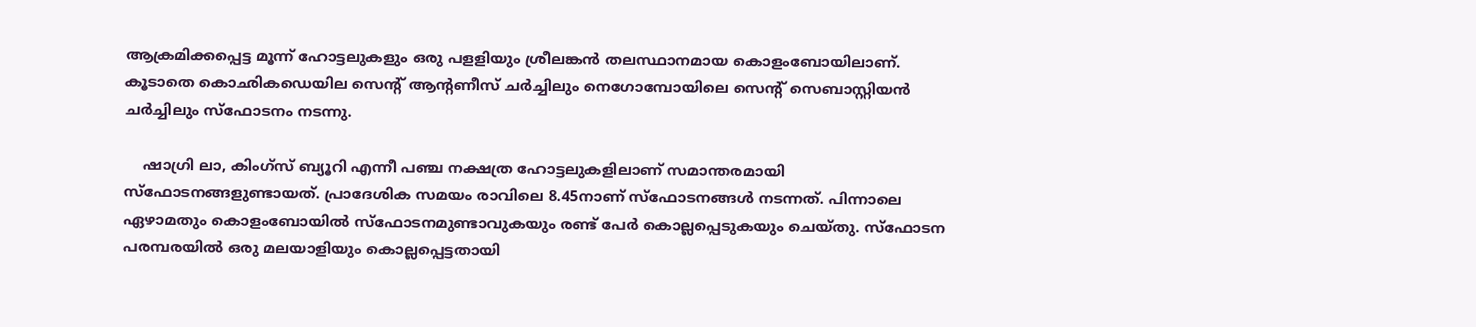ആക്രമിക്കപ്പെട്ട മൂന്ന് ഹോട്ടലുകളും ഒരു പളളിയും ശ്രീലങ്കന്‍ തലസ്ഥാനമായ കൊളംബോയിലാണ്. കൂടാതെ കൊഛികഡെയില സെന്റ് ആന്റണീസ് ചര്‍ച്ചിലും നെഗോമ്പോയിലെ സെന്റ് സെബാസ്റ്റിയന്‍ ചര്‍ച്ചിലും സ്‌ഫോടനം നടന്നു.

    ഷാഗ്രി ലാ, കിംഗ്‌സ് ബ്യൂറി എന്നീ പഞ്ച നക്ഷത്ര ഹോട്ടലുകളിലാണ് സമാന്തരമായി സ്‌ഫോടനങ്ങളുണ്ടായത്. പ്രാദേശിക സമയം രാവിലെ 8.45നാണ് സ്‌ഫോടനങ്ങള്‍ നടന്നത്. പിന്നാലെ ഏഴാമതും കൊളംബോയിൽ സ്ഫോടനമുണ്ടാവുകയും രണ്ട് പേർ കൊല്ലപ്പെടുകയും ചെയ്തു. സ്ഫോടന പരമ്പരയിൽ ഒരു മലയാളിയും കൊല്ലപ്പെട്ടതായി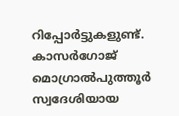റിപ്പോര്‍ട്ടുകളുണ്ട്. കാസര്‍ഗോജ് മൊഗ്രാല്‍പുത്തൂര്‍ സ്വദേശിയായ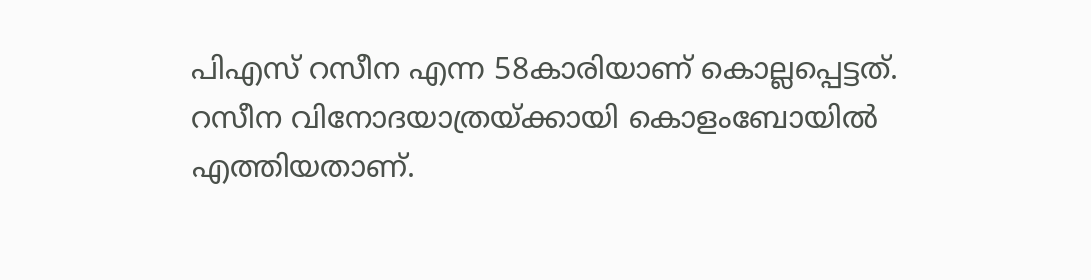പിഎസ് റസീന എന്ന 58കാരിയാണ് കൊല്ലപ്പെട്ടത്. റസീന വിനോദയാത്രയ്ക്കായി കൊളംബോയില്‍ എത്തിയതാണ്.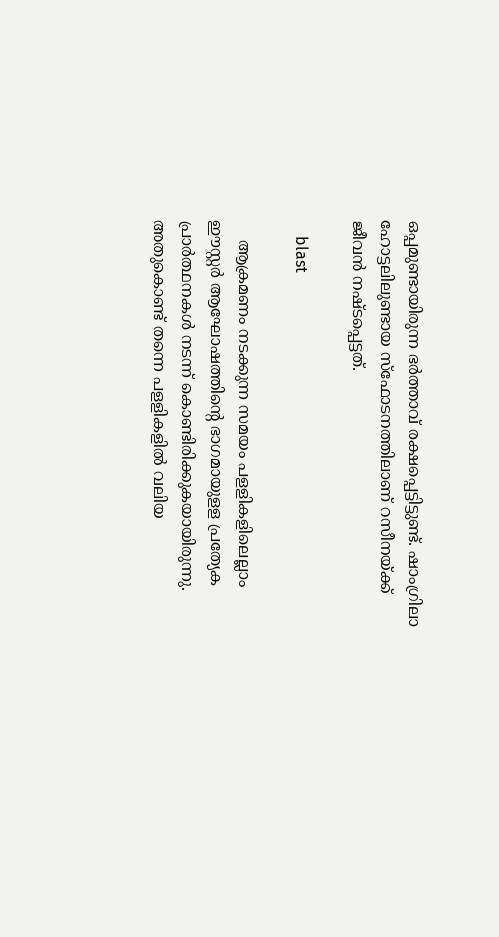ഒപ്പമുണ്ടായിരുന്ന ഭര്‍ത്താവ് രക്ഷപ്പെട്ടിട്ടുണ്ട്. ഷാംഗ്രിലാ ഹോട്ടലിലുണ്ടായ സ്‌ഫോടനത്തിലാണ് റസീനയ്ക്ക് ജീവന്‍ നഷ്ടപ്പെട്ടത്.

    blast

    ആക്രമണം നടക്കുന്ന സമയം പളളികളിലെല്ലാം ഈസ്റ്റര്‍ ആഘോഷത്തിന്റെ ഭാഗമായുളള പ്രത്യേക പ്രാര്‍ത്ഥനകള്‍ നടന്ന് കൊണ്ടിരിക്കുകയായിരുന്നു. അതുകൊണ്ട് തന്നെ പളളികളില്‍ വലിയ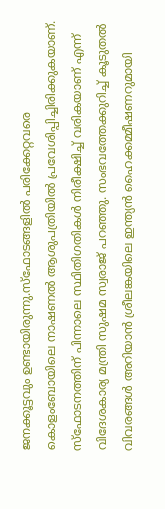ജനക്കൂട്ടവും ഉണ്ടായിരുന്നു.സ്‌ഫോടങ്ങളില്‍ പരിക്കേറ്റവരെ കൊളംബോയിലെ നാഷണല്‍ ആശുപത്രിയില്‍ പ്രവേശിപ്പിച്ചിരിക്കുകയാണ്. സ്‌ഫോടനത്തിന് പിന്നാലെ സ്ഥിതിഗതികള്‍ നിരീക്ഷിച്ച് വരികയാണ് എന്ന് വിദേശകാര്യ മന്ത്രി സുഷമ സ്വരാജ് പറഞ്ഞു. സംഭവത്തേക്കുറിച്ച് കൂടുതല്‍ വിവരങ്ങള്‍ അറിയാന്‍ ശ്രീലങ്കയിലെ ഇന്ത്യന്‍ ഹൈക്കമ്മീഷണറുമായി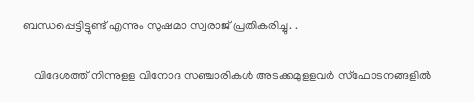ബന്ധപ്പെട്ടിട്ടുണ്ട് എന്നും സുഷമാ സ്വരാജ് പ്രതികരിച്ചു. .

    വിദേശത്ത് നിന്നുളള വിനോദ സഞ്ചാരികള്‍ അടക്കമുളളവര്‍ സ്‌ഫോടനങ്ങളില്‍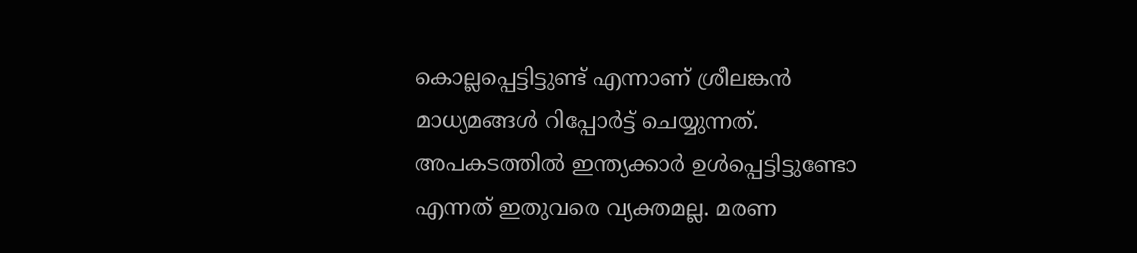കൊല്ലപ്പെട്ടിട്ടുണ്ട് എന്നാണ് ശ്രീലങ്കന്‍ മാധ്യമങ്ങള്‍ റിപ്പോര്‍ട്ട് ചെയ്യുന്നത്. അപകടത്തില്‍ ഇന്ത്യക്കാര്‍ ഉള്‍പ്പെട്ടിട്ടുണ്ടോ എന്നത് ഇതുവരെ വ്യക്തമല്ല. മരണ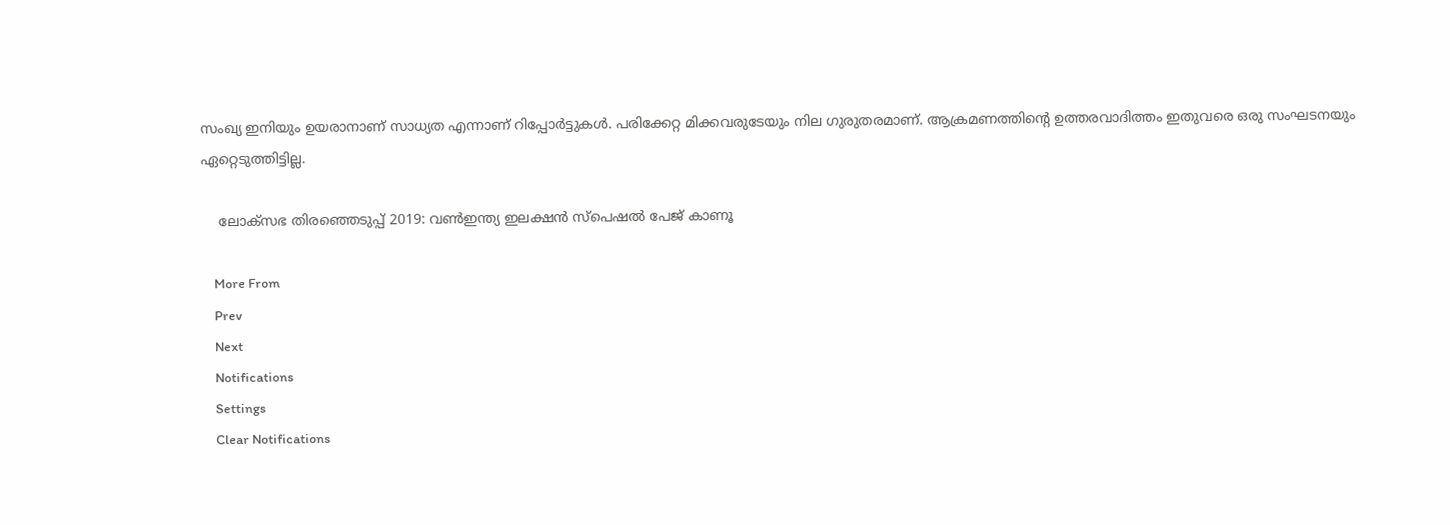സംഖ്യ ഇനിയും ഉയരാനാണ് സാധ്യത എന്നാണ് റിപ്പോര്‍ട്ടുകള്‍. പരിക്കേറ്റ മിക്കവരുടേയും നില ഗുരുതരമാണ്. ആക്രമണത്തിന്റെ ഉത്തരവാദിത്തം ഇതുവരെ ഒരു സംഘടനയും ഏറ്റെടുത്തിട്ടില്ല.

    ലോക്സഭ തിരഞ്ഞെടുപ്പ് 2019: വൺഇന്ത്യ ഇലക്ഷൻ സ്പെഷൽ പേജ് കാണൂ

    More From
    Prev
    Next
    Notifications
    Settings
    Clear Notifications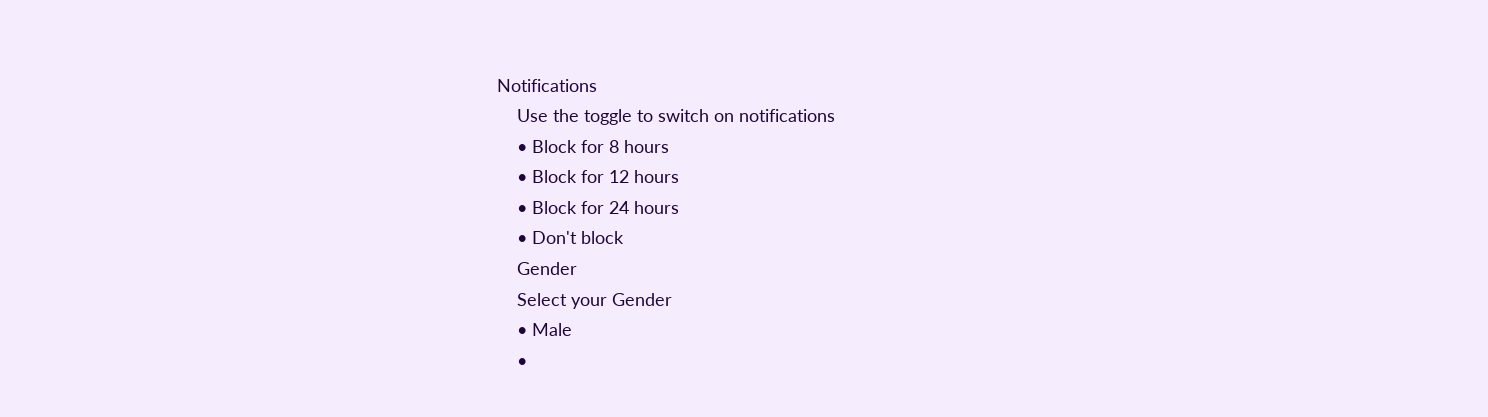Notifications
    Use the toggle to switch on notifications
    • Block for 8 hours
    • Block for 12 hours
    • Block for 24 hours
    • Don't block
    Gender
    Select your Gender
    • Male
    •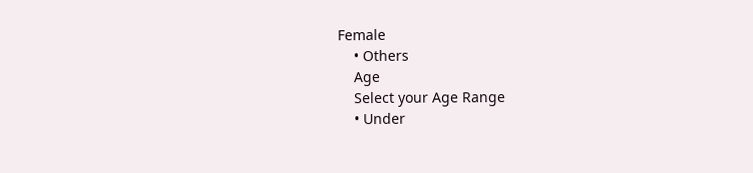Female
    • Others
    Age
    Select your Age Range
    • Under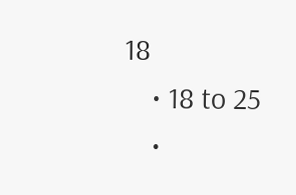18
    • 18 to 25
    •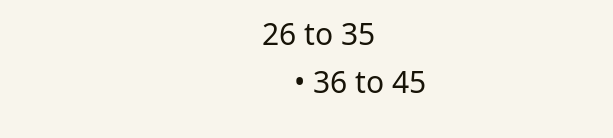26 to 35
    • 36 to 45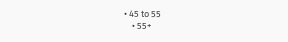• 45 to 55
    • 55+